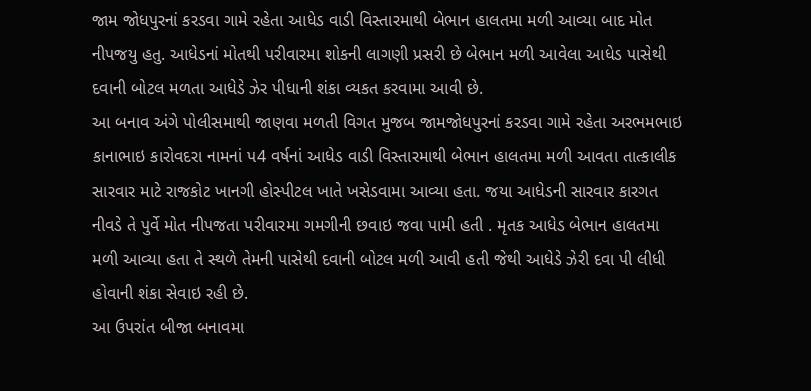જામ જોધપુરનાં કરડવા ગામે રહેતા આધેડ વાડી વિસ્તારમાથી બેભાન હાલતમા મળી આવ્યા બાદ મોત નીપજયુ હતુ. આધેડનાં મોતથી પરીવારમા શોકની લાગણી પ્રસરી છે બેભાન મળી આવેલા આધેડ પાસેથી દવાની બોટલ મળતા આધેડે ઝેર પીધાની શંકા વ્યકત કરવામા આવી છે.
આ બનાવ અંગે પોલીસમાથી જાણવા મળતી વિગત મુજબ જામજોધપુરનાં કરડવા ગામે રહેતા અરભમભાઇ કાનાભાઇ કારોવદરા નામનાં પ4 વર્ષનાં આધેડ વાડી વિસ્તારમાથી બેભાન હાલતમા મળી આવતા તાત્કાલીક સારવાર માટે રાજકોટ ખાનગી હોસ્પીટલ ખાતે ખસેડવામા આવ્યા હતા. જયા આધેડની સારવાર કારગત નીવડે તે પુર્વે મોત નીપજતા પરીવારમા ગમગીની છવાઇ જવા પામી હતી . મૃતક આધેડ બેભાન હાલતમા મળી આવ્યા હતા તે સ્થળે તેમની પાસેથી દવાની બોટલ મળી આવી હતી જેથી આધેડે ઝેરી દવા પી લીધી હોવાની શંકા સેવાઇ રહી છે.
આ ઉપરાંત બીજા બનાવમા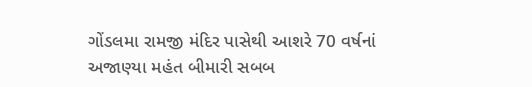ગોંડલમા રામજી મંદિર પાસેથી આશરે 70 વર્ષનાં અજાણ્યા મહંત બીમારી સબબ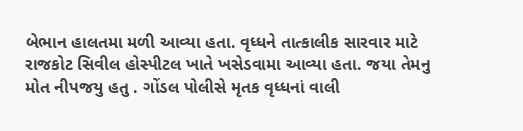બેભાન હાલતમા મળી આવ્યા હતા. વૃધ્ધને તાત્કાલીક સારવાર માટે રાજકોટ સિવીલ હોસ્પીટલ ખાતે ખસેડવામા આવ્યા હતા. જયા તેમનુ મોત નીપજયુ હતુ . ગોંડલ પોલીસે મૃતક વૃધ્ધનાં વાલી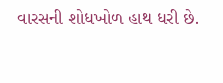વારસની શોધખોળ હાથ ધરી છે.